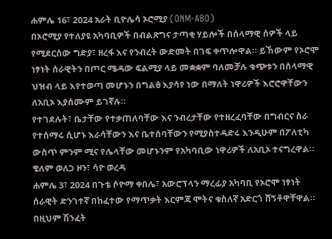ሐምሌ 16፣ 2024 አራት ቢዮሌሳ ኦሮሚያ (ONM-ABO)
በኦሮሚያ የተለያዩ አካባቢዎች በብልጽግና ታጣቂ ሃይሎች በሰላማዊ ሰዎች ላይ የሚደርሰው ግድያ፣ ዘረፋ እና የንብረት ውድመት በገፍ ቀጥሎዋል። ይኸውም የኦሮሞ ነፃነት ሰራዊትን በጦር ሜዳው ፍልሚያ ላይ መቋቋም ባለመቻሉ ቁጭቱን በሰላማዊ ህዝብ ላይ እየተወጣ መሆኑን በግልፅ እያሳየ ነው በማለት ነዋሪዎች እሮሮዋቸውን ለአቢኦ እያሰሙም ይገኛሉ።
የተገደሉት፣ ቤታቸው የተቃጠለባቸው እና ንብረታቸው የተዘረፈባቸው በግብርና ስራ የተሰማሩ ሲሆኑ እራሳቸውን እና ቤተሰባቸውን የሚያስተዳድሩ እንዲሁም በፖለቲካ ውስጥ ምንም ሚና የሌላቸው መሆኑንም የአካባቢው ነዋሪዎች ለአቢኦ ተናግረዋል።
ቄለም ወለጋ ዞን፣ ሳዮ ወረዳ
ሐምሌ 3፣ 2024 በጉቴ ሶዮማ ቀበሌ፣ አውሮፕላን ማረፊያ አካባቢ የኦሮሞ ነፃነት ሰራዊት ድንገተኛ በከፈተው የማጥቃት እርምጃ ሞትና ቁስለኛ አድርጎ ሸኝቶዋቸዋል።
በዚህም ሽንፈት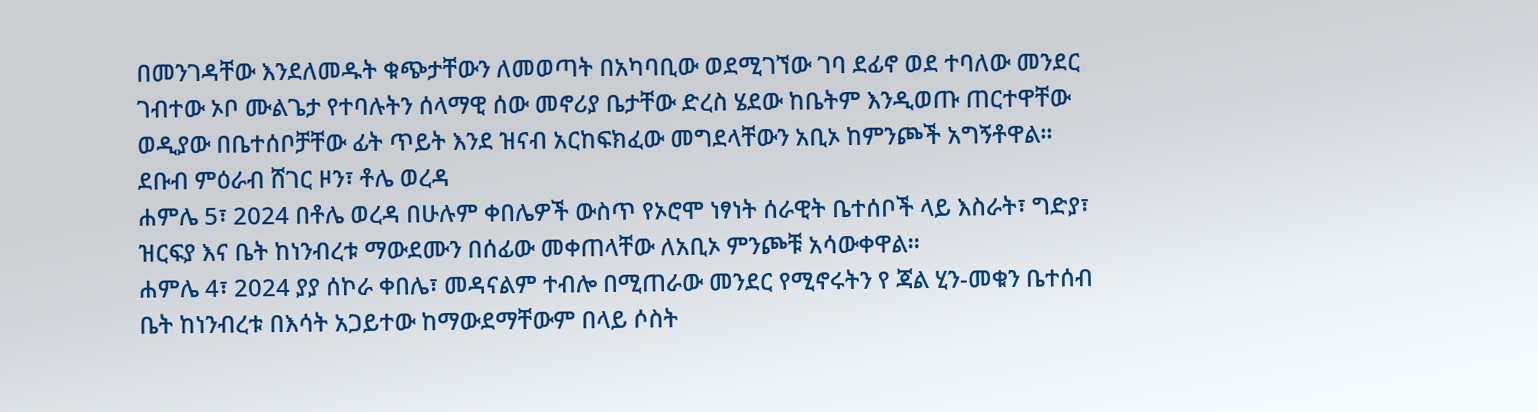በመንገዳቸው እንደለመዱት ቁጭታቸውን ለመወጣት በአካባቢው ወደሚገኘው ገባ ደፊኖ ወደ ተባለው መንደር ገብተው ኦቦ ሙልጌታ የተባሉትን ሰላማዊ ሰው መኖሪያ ቤታቸው ድረስ ሄደው ከቤትም እንዲወጡ ጠርተዋቸው ወዲያው በቤተሰቦቻቸው ፊት ጥይት እንደ ዝናብ አርከፍክፈው መግደላቸውን አቢኦ ከምንጮች አግኝቶዋል።
ደቡብ ምዕራብ ሸገር ዞን፣ ቶሌ ወረዳ
ሐምሌ 5፣ 2024 በቶሌ ወረዳ በሁሉም ቀበሌዎች ውስጥ የኦሮሞ ነፃነት ሰራዊት ቤተሰቦች ላይ እስራት፣ ግድያ፣ ዝርፍያ እና ቤት ከነንብረቱ ማውደሙን በሰፊው መቀጠላቸው ለአቢኦ ምንጮቹ አሳውቀዋል።
ሐምሌ 4፣ 2024 ያያ ሰኮራ ቀበሌ፣ መዳናልም ተብሎ በሚጠራው መንደር የሚኖሩትን የ ጃል ሂን-መቁን ቤተሰብ ቤት ከነንብረቱ በእሳት አጋይተው ከማውደማቸውም በላይ ሶስት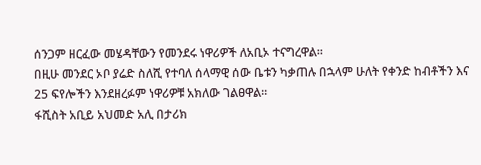ሰንጋም ዘርፈው መሄዳቸውን የመንደሩ ነዋሪዎች ለአቢኦ ተናግረዋል።
በዚሁ መንደር ኦቦ ያሬድ ስለሺ የተባለ ሰላማዊ ሰው ቤቱን ካቃጠሉ በኋላም ሁለት የቀንድ ከብቶችን እና 25 ፍየሎችን እንደዘረፉም ነዋሪዎቹ አክለው ገልፀዋል።
ፋሺስት አቢይ አህመድ አሊ በታሪክ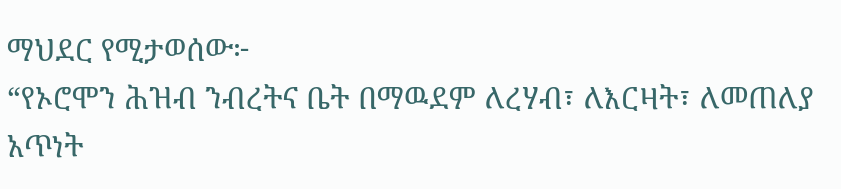ማህደር የሚታወሰው፦
“የኦሮሞን ሕዝብ ንብረትና ቤት በማዉደም ለረሃብ፣ ለእርዛት፣ ለመጠለያ አጥነት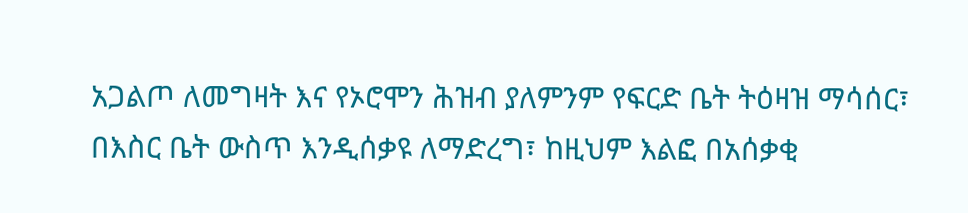አጋልጦ ለመግዛት እና የኦሮሞን ሕዝብ ያለምንም የፍርድ ቤት ትዕዛዝ ማሳሰር፣ በእስር ቤት ውስጥ እንዲሰቃዩ ለማድረግ፣ ከዚህም እልፎ በአሰቃቂ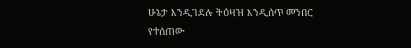ሁኔታ እንዲገደሉ ትዕዛዝ እንዲሰጥ መንበር የተሰጠው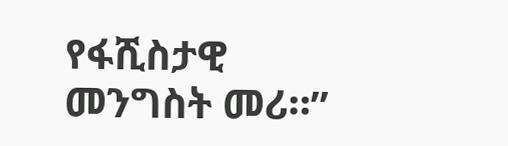የፋሺስታዊ መንግስት መሪ።”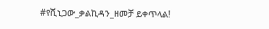#የሺኒጋው_ቃልኪዳን_ዘመቻ ይቀጥላል!